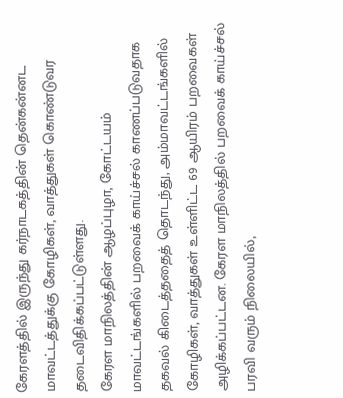கேரளத்தில் இருந்து கர்நாடகத்தின் தென்கன்னட மாவட்டத்துக்கு கோழிகள், வாத்துகள் கொண்டுவர தடைவிதிக்கப்பட்டுள்ளது.
கேரள மாநிலத்தின் ஆழப்புழா, கோட்டயம் மாவட்டங்களில் பறவைக் காய்ச்சல் காணப்படுவதாக தகவல் கிடைத்ததைத் தொடந்து, அம்மாவட்டங்களில் கோழிகள், வாத்துகள் உள்ளிட்ட 69 ஆயிரம் பறவைகள் அழிக்கப்பட்டன. கேரள மாநிலத்தில் பறவைக் காய்ச்சல் பரவி வரும் நிலையில்,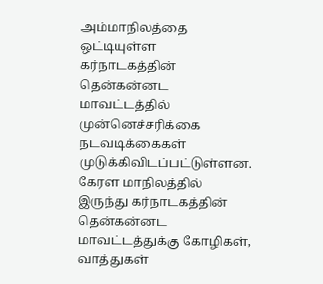அம்மாநிலத்தை ஒட்டியுள்ள கர்நாடகத்தின் தென்கன்னட மாவட்டத்தில் முன்னெச்சரிக்கை நடவடிக்கைகள் முடுக்கிவிடப்பட்டுள்ளன.
கேரள மாநிலத்தில் இருந்து கர்நாடகத்தின் தென்கன்னட மாவட்டத்துக்கு கோழிகள், வாத்துகள்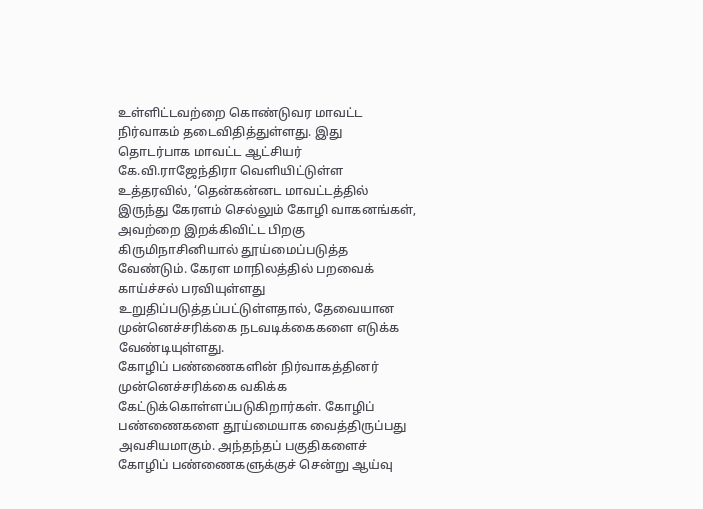உள்ளிட்டவற்றை கொண்டுவர மாவட்ட நிர்வாகம் தடைவிதித்துள்ளது. இது தொடர்பாக மாவட்ட ஆட்சியர் கே.வி.ராஜேந்திரா வெளியிட்டுள்ள உத்தரவில், ‘தென்கன்னட மாவட்டத்தில் இருந்து கேரளம் செல்லும் கோழி வாகனங்கள், அவற்றை இறக்கிவிட்ட பிறகு கிருமிநாசினியால் தூய்மைப்படுத்த வேண்டும். கேரள மாநிலத்தில் பறவைக் காய்ச்சல் பரவியுள்ளது உறுதிப்படுத்தப்பட்டுள்ளதால், தேவையான முன்னெச்சரிக்கை நடவடிக்கைகளை எடுக்க வேண்டியுள்ளது.
கோழிப் பண்ணைகளின் நிர்வாகத்தினர் முன்னெச்சரிக்கை வகிக்க கேட்டுக்கொள்ளப்படுகிறார்கள். கோழிப் பண்ணைகளை தூய்மையாக வைத்திருப்பது அவசியமாகும். அந்தந்தப் பகுதிகளைச் கோழிப் பண்ணைகளுக்குச் சென்று ஆய்வு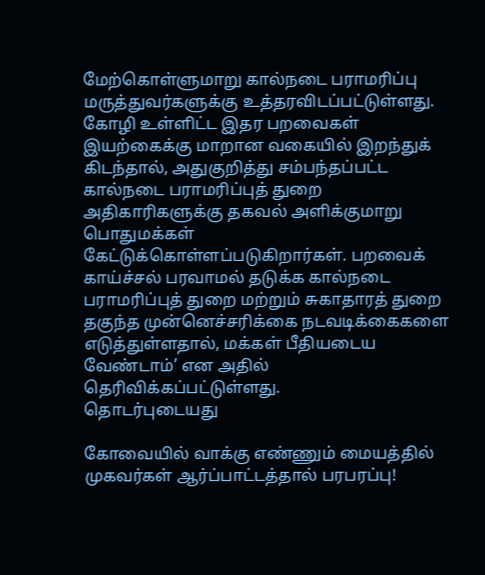மேற்கொள்ளுமாறு கால்நடை பராமரிப்பு மருத்துவர்களுக்கு உத்தரவிடப்பட்டுள்ளது. கோழி உள்ளிட்ட இதர பறவைகள் இயற்கைக்கு மாறான வகையில் இறந்துக் கிடந்தால், அதுகுறித்து சம்பந்தப்பட்ட கால்நடை பராமரிப்புத் துறை அதிகாரிகளுக்கு தகவல் அளிக்குமாறு பொதுமக்கள் கேட்டுக்கொள்ளப்படுகிறார்கள். பறவைக் காய்ச்சல் பரவாமல் தடுக்க கால்நடை பராமரிப்புத் துறை மற்றும் சுகாதாரத் துறை தகுந்த முன்னெச்சரிக்கை நடவடிக்கைகளை எடுத்துள்ளதால், மக்கள் பீதியடைய வேண்டாம்’ என அதில் தெரிவிக்கப்பட்டுள்ளது.
தொடர்புடையது

கோவையில் வாக்கு எண்ணும் மையத்தில் முகவர்கள் ஆர்ப்பாட்டத்தால் பரபரப்பு!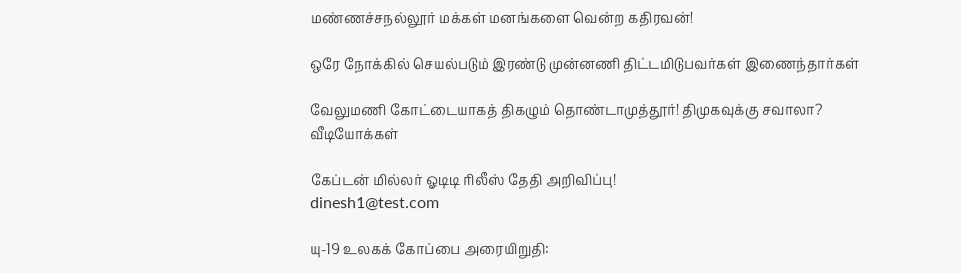மண்ணச்சநல்லூர் மக்கள் மனங்களை வென்ற கதிரவன்!

ஒரே நோக்கில் செயல்படும் இரண்டு முன்னணி திட்டமிடுபவர்கள் இணைந்தார்கள்

வேலுமணி கோட்டையாகத் திகழும் தொண்டாமுத்தூர்! திமுகவுக்கு சவாலா?
வீடியோக்கள்

கேப்டன் மில்லர் ஓடிடி ரிலீஸ் தேதி அறிவிப்பு!
dinesh1@test.com

யு-19 உலகக் கோப்பை அரையிறுதி: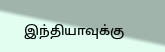இந்தியாவுக்கு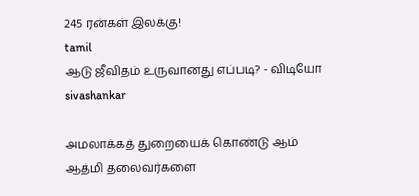245 ரன்கள் இலக்கு!
tamil
ஆடு ஜீவிதம் உருவானது எப்படி? - விடியோ
sivashankar

அமலாக்கத் துறையைக் கொண்டு ஆம் ஆத்மி தலைவர்களை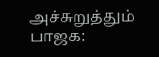அச்சுறுத்தும் பாஜக: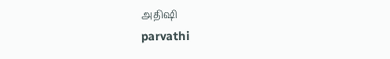அதிஷி
parvathi